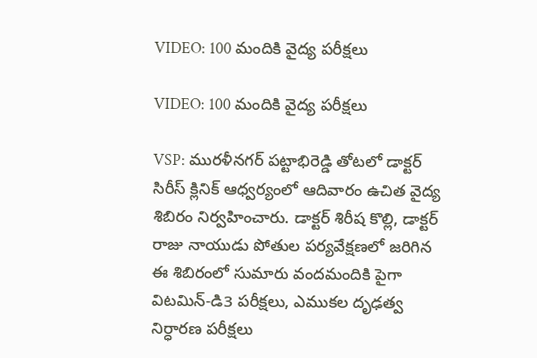VIDEO: 100 మందికి వైద్య ప‌రీక్ష‌లు

VIDEO: 100 మందికి వైద్య ప‌రీక్ష‌లు

VSP: మురళీనగర్ పట్టాభిరెడ్డి తోటలో డాక్టర్ సిరీస్ క్లినిక్ ఆధ్వర్యంలో ఆదివారం ఉచిత వైద్య శిబిరం నిర్వహించారు. డాక్టర్ శిరీష కొల్లి, డాక్టర్ రాజు నాయుడు పోతుల పర్యవేక్షణలో జరిగిన ఈ శిబిరంలో సుమారు వందమందికి పైగా విటమిన్-డి3 పరీక్షలు, ఎముకల దృఢత్వ నిర్ధారణ పరీక్షలు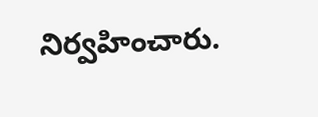నిర్వహించారు.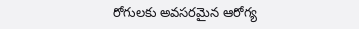రోగులకు అవసరమైన ఆరోగ్య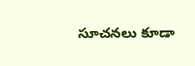సూచనలు కూడా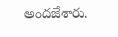అందజేశారు.